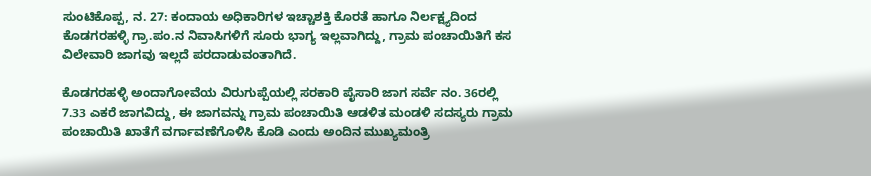ಸುಂಟಿಕೊಪ್ಪ, ನ. 27: ಕಂದಾಯ ಅಧಿಕಾರಿಗಳ ಇಚ್ಚಾಶಕ್ತಿ ಕೊರತೆ ಹಾಗೂ ನಿರ್ಲಕ್ಷ್ಯದಿಂದ ಕೊಡಗರಹಳ್ಳಿ ಗ್ರಾ.ಪಂ.ನ ನಿವಾಸಿಗಳಿಗೆ ಸೂರು ಭಾಗ್ಯ ಇಲ್ಲವಾಗಿದ್ದು, ಗ್ರಾಮ ಪಂಚಾಯಿತಿಗೆ ಕಸ ವಿಲೇವಾರಿ ಜಾಗವು ಇಲ್ಲದೆ ಪರದಾಡುವಂತಾಗಿದೆ.

ಕೊಡಗರಹಳ್ಳಿ ಅಂದಾಗೋವೆಯ ವಿರುಗುಪ್ಪೆಯಲ್ಲಿ ಸರಕಾರಿ ಪೈಸಾರಿ ಜಾಗ ಸರ್ವೆ ನಂ. 36ರಲ್ಲಿ 7.33 ಎಕರೆ ಜಾಗವಿದ್ದು, ಈ ಜಾಗವನ್ನು ಗ್ರಾಮ ಪಂಚಾಯಿತಿ ಆಡಳಿತ ಮಂಡಳಿ ಸದಸ್ಯರು ಗ್ರಾಮ ಪಂಚಾಯಿತಿ ಖಾತೆಗೆ ವರ್ಗಾವಣೆಗೊಳಿಸಿ ಕೊಡಿ ಎಂದು ಅಂದಿನ ಮುಖ್ಯಮಂತ್ರಿ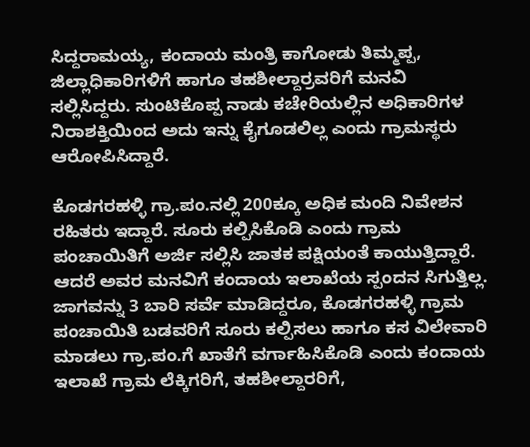ಸಿದ್ದರಾಮಯ್ಯ, ಕಂದಾಯ ಮಂತ್ರಿ ಕಾಗೋಡು ತಿಮ್ಮಪ್ಪ, ಜಿಲ್ಲಾಧಿಕಾರಿಗಳಿಗೆ ಹಾಗೂ ತಹಶೀಲ್ದಾರ್‍ರವರಿಗೆ ಮನವಿ ಸಲ್ಲಿಸಿದ್ದರು. ಸುಂಟಿಕೊಪ್ಪ ನಾಡು ಕಚೇರಿಯಲ್ಲಿನ ಅಧಿಕಾರಿಗಳ ನಿರಾಶಕ್ತಿಯಿಂದ ಅದು ಇನ್ನು ಕೈಗೂಡಲಿಲ್ಲ ಎಂದು ಗ್ರಾಮಸ್ಥರು ಆರೋಪಿಸಿದ್ದಾರೆ.

ಕೊಡಗರಹಳ್ಳಿ ಗ್ರಾ.ಪಂ.ನಲ್ಲಿ 200ಕ್ಕೂ ಅಧಿಕ ಮಂದಿ ನಿವೇಶನ ರಹಿತರು ಇದ್ದಾರೆ. ಸೂರು ಕಲ್ಪಿಸಿಕೊಡಿ ಎಂದು ಗ್ರಾಮ ಪಂಚಾಯಿತಿಗೆ ಅರ್ಜಿ ಸಲ್ಲಿಸಿ ಜಾತಕ ಪಕ್ಷಿಯಂತೆ ಕಾಯುತ್ತಿದ್ದಾರೆ. ಆದರೆ ಅವರ ಮನವಿಗೆ ಕಂದಾಯ ಇಲಾಖೆಯ ಸ್ಪಂದನ ಸಿಗುತ್ತಿಲ್ಲ. ಜಾಗವನ್ನು 3 ಬಾರಿ ಸರ್ವೆ ಮಾಡಿದ್ದರೂ, ಕೊಡಗರಹಳ್ಳಿ ಗ್ರಾಮ ಪಂಚಾಯಿತಿ ಬಡವರಿಗೆ ಸೂರು ಕಲ್ಪಿಸಲು ಹಾಗೂ ಕಸ ವಿಲೇವಾರಿ ಮಾಡಲು ಗ್ರಾ.ಪಂ.ಗೆ ಖಾತೆಗೆ ವರ್ಗಾಹಿಸಿಕೊಡಿ ಎಂದು ಕಂದಾಯ ಇಲಾಖೆ ಗ್ರಾಮ ಲೆಕ್ಕಿಗರಿಗೆ, ತಹಶೀಲ್ದಾರರಿಗೆ,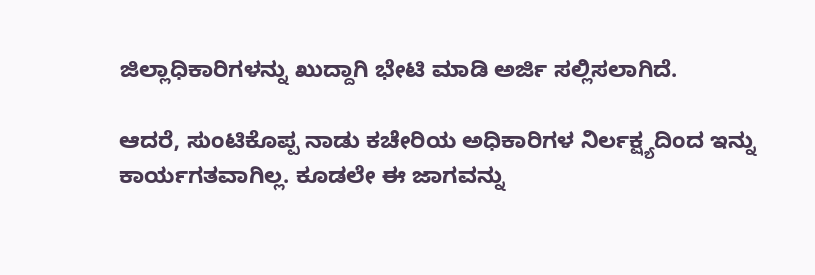ಜಿಲ್ಲಾಧಿಕಾರಿಗಳನ್ನು ಖುದ್ದಾಗಿ ಭೇಟಿ ಮಾಡಿ ಅರ್ಜಿ ಸಲ್ಲಿಸಲಾಗಿದೆ.

ಆದರೆ, ಸುಂಟಿಕೊಪ್ಪ ನಾಡು ಕಚೇರಿಯ ಅಧಿಕಾರಿಗಳ ನಿರ್ಲಕ್ಷ್ಯದಿಂದ ಇನ್ನು ಕಾರ್ಯಗತವಾಗಿಲ್ಲ. ಕೂಡಲೇ ಈ ಜಾಗವನ್ನು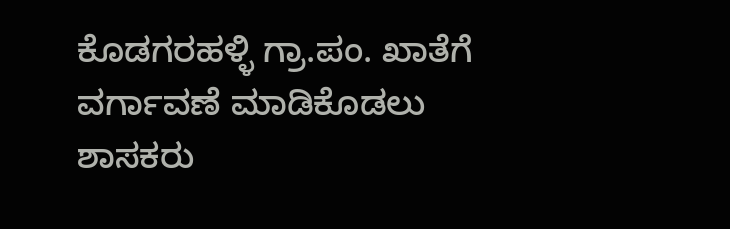ಕೊಡಗರಹಳ್ಳಿ ಗ್ರಾ.ಪಂ. ಖಾತೆಗೆ ವರ್ಗಾವಣೆ ಮಾಡಿಕೊಡಲು ಶಾಸಕರು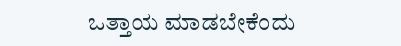ಒತ್ತಾಯ ಮಾಡಬೇಕೆಂದು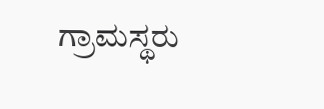ಗ್ರಾಮಸ್ಥರು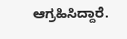ಆಗ್ರಹಿಸಿದ್ದಾರೆ.